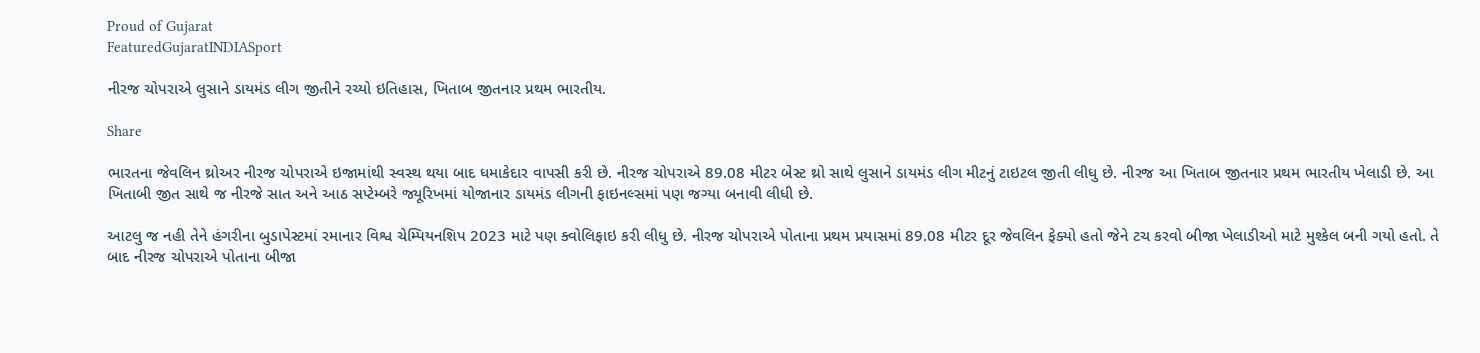Proud of Gujarat
FeaturedGujaratINDIASport

નીરજ ચોપરાએ લુસાને ડાયમંડ લીગ જીતીને રચ્યો ઇતિહાસ, ખિતાબ જીતનાર પ્રથમ ભારતીય.

Share

ભારતના જેવલિન થ્રોઅર નીરજ ચોપરાએ ઇજામાંથી સ્વસ્થ થયા બાદ ધમાકેદાર વાપસી કરી છે. નીરજ ચોપરાએ 89.08 મીટર બેસ્ટ થ્રો સાથે લુસાને ડાયમંડ લીગ મીટનું ટાઇટલ જીતી લીધુ છે. નીરજ આ ખિતાબ જીતનાર પ્રથમ ભારતીય ખેલાડી છે. આ ખિતાબી જીત સાથે જ નીરજે સાત અને આઠ સપ્ટેમ્બરે જ્યૂરિખમાં યોજાનાર ડાયમંડ લીગની ફાઇનલ્સમાં પણ જગ્યા બનાવી લીધી છે.

આટલુ જ નહી તેને હંગરીના બુડાપેસ્ટમાં રમાનાર વિશ્વ ચેમ્પિયનશિપ 2023 માટે પણ ક્વોલિફાઇ કરી લીધુ છે. નીરજ ચોપરાએ પોતાના પ્રથમ પ્રયાસમાં 89.08 મીટર દૂર જેવલિન ફેક્યો હતો જેને ટચ કરવો બીજા ખેલાડીઓ માટે મુશ્કેલ બની ગયો હતો. તે બાદ નીરજ ચોપરાએ પોતાના બીજા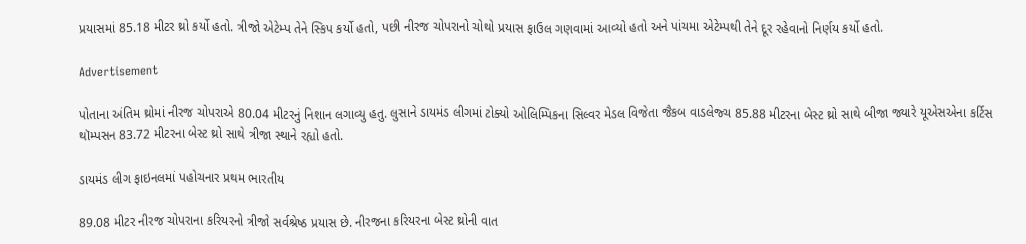પ્રયાસમાં 85.18 મીટર થ્રો કર્યો હતો. ત્રીજો એટેમ્પ તેને સ્કિપ કર્યો હતો, પછી નીરજ ચોપરાનો ચોથો પ્રયાસ ફાઉલ ગણવામાં આવ્યો હતો અને પાંચમા એટેમ્પથી તેને દૂર રહેવાનો નિર્ણય કર્યો હતો.

Advertisement

પોતાના અંતિમ થ્રોમાં નીરજ ચોપરાએ 80.04 મીટરનું નિશાન લગાવ્યુ હતુ. લુસાને ડાયમંડ લીગમાં ટોક્યો ઓલિમ્પિકના સિલ્વર મેડલ વિજેતા જૈકબ વાડલેજ્ચ 85.88 મીટરના બેસ્ટ થ્રો સાથે બીજા જ્યારે યૂએસએના કર્ટિસ થૉમ્પસન 83.72 મીટરના બેસ્ટ થ્રો સાથે ત્રીજા સ્થાને રહ્યો હતો.

ડાયમંડ લીગ ફાઇનલમાં પહોચનાર પ્રથમ ભારતીય

89.08 મીટર નીરજ ચોપરાના કરિયરનો ત્રીજો સર્વશ્રેષ્ઠ પ્રયાસ છે. નીરજના કરિયરના બેસ્ટ થ્રોની વાત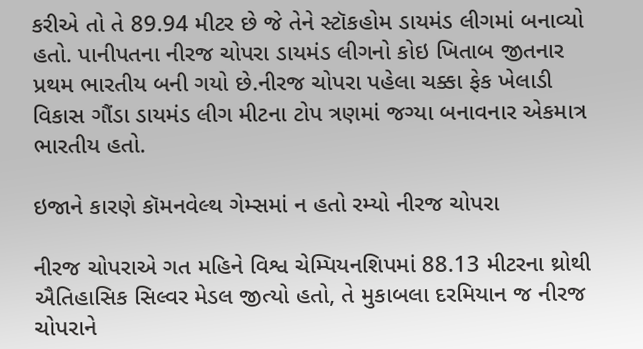કરીએ તો તે 89.94 મીટર છે જે તેને સ્ટૉકહોમ ડાયમંડ લીગમાં બનાવ્યો હતો. પાનીપતના નીરજ ચોપરા ડાયમંડ લીગનો કોઇ ખિતાબ જીતનાર પ્રથમ ભારતીય બની ગયો છે.નીરજ ચોપરા પહેલા ચક્કા ફેક ખેલાડી વિકાસ ગૌંડા ડાયમંડ લીગ મીટના ટોપ ત્રણમાં જગ્યા બનાવનાર એકમાત્ર ભારતીય હતો.

ઇજાને કારણે કૉમનવેલ્થ ગેમ્સમાં ન હતો રમ્યો નીરજ ચોપરા

નીરજ ચોપરાએ ગત મહિને વિશ્વ ચેમ્પિયનશિપમાં 88.13 મીટરના થ્રોથી ઐતિહાસિક સિલ્વર મેડલ જીત્યો હતો, તે મુકાબલા દરમિયાન જ નીરજ ચોપરાને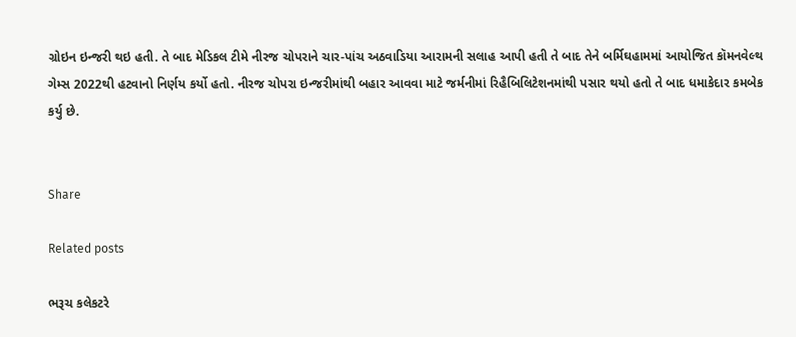ગ્રોઇન ઇન્જરી થઇ હતી. તે બાદ મેડિકલ ટીમે નીરજ ચોપરાને ચાર-પાંચ અઠવાડિયા આરામની સલાહ આપી હતી તે બાદ તેને બર્મિઘહામમાં આયોજિત કૉમનવેલ્થ ગેમ્સ 2022થી હટવાનો નિર્ણય કર્યો હતો. નીરજ ચોપરા ઇન્જરીમાંથી બહાર આવવા માટે જર્મનીમાં રિહૈબિલિટેશનમાંથી પસાર થયો હતો તે બાદ ધમાકેદાર કમબેક કર્યુ છે.


Share

Related posts

ભરૂચ કલેકટરે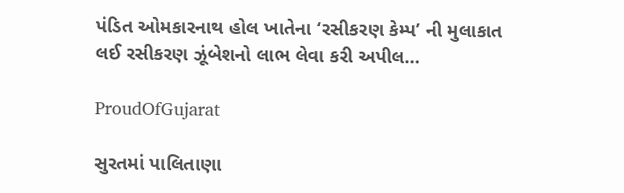પંડિત ઓમકારનાથ હોલ ખાતેના ‘રસીકરણ કેમ્પ’ ની મુલાકાત લઈ રસીકરણ ઝૂંબેશનો લાભ લેવા કરી અપીલ…

ProudOfGujarat

સુરતમાં પાલિતાણા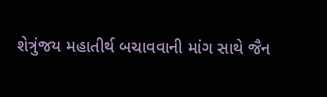શેત્રુંજય મહાતીર્થ બચાવવાની માંગ સાથે જૈન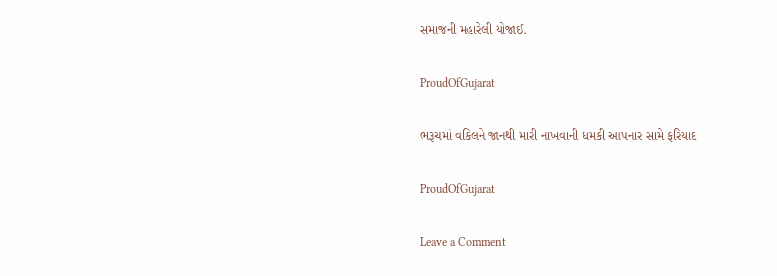સમાજની મહારેલી યોજાઈ.

ProudOfGujarat

ભરૂચમાં વકિલને જાનથી મારી નાખવાની ધમકી આપનાર સામે ફરિયાદ

ProudOfGujarat

Leave a Comment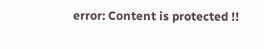error: Content is protected !!